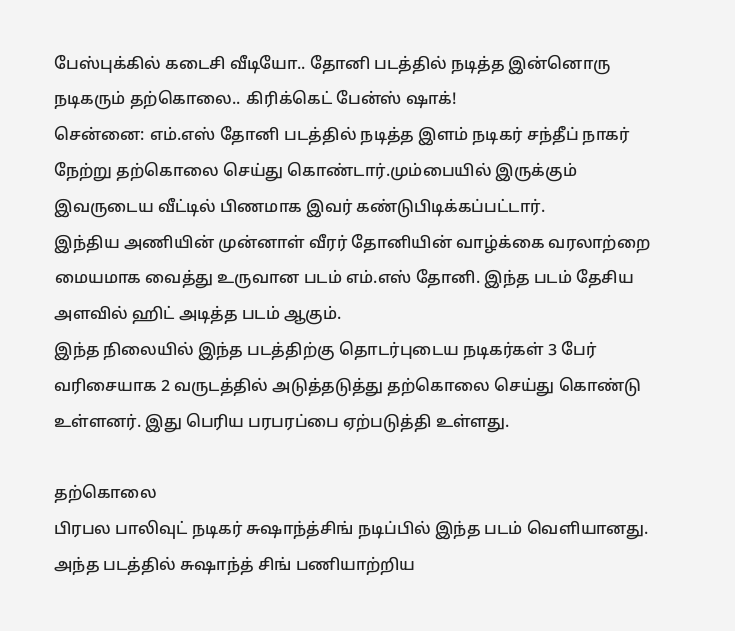பேஸ்புக்கில் கடைசி வீடியோ.. தோனி படத்தில் நடித்த இன்னொரு நடிகரும் தற்கொலை.. கிரிக்கெட் பேன்ஸ் ஷாக்!
சென்னை: எம்.எஸ் தோனி படத்தில் நடித்த இளம் நடிகர் சந்தீப் நாகர் நேற்று தற்கொலை செய்து கொண்டார்.மும்பையில் இருக்கும் இவருடைய வீட்டில் பிணமாக இவர் கண்டுபிடிக்கப்பட்டார்.
இந்திய அணியின் முன்னாள் வீரர் தோனியின் வாழ்க்கை வரலாற்றை மையமாக வைத்து உருவான படம் எம்.எஸ் தோனி. இந்த படம் தேசிய அளவில் ஹிட் அடித்த படம் ஆகும்.
இந்த நிலையில் இந்த படத்திற்கு தொடர்புடைய நடிகர்கள் 3 பேர் வரிசையாக 2 வருடத்தில் அடுத்தடுத்து தற்கொலை செய்து கொண்டு உள்ளனர். இது பெரிய பரபரப்பை ஏற்படுத்தி உள்ளது.

தற்கொலை
பிரபல பாலிவுட் நடிகர் சுஷாந்த்சிங் நடிப்பில் இந்த படம் வெளியானது. அந்த படத்தில் சுஷாந்த் சிங் பணியாற்றிய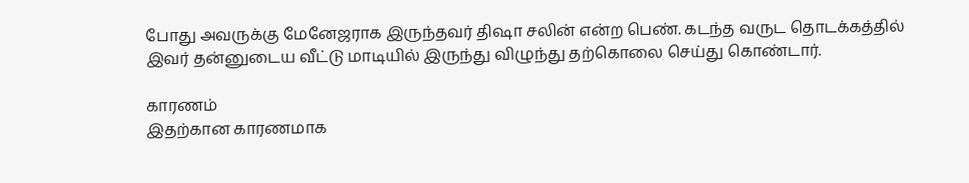போது அவருக்கு மேனேஜராக இருந்தவர் திஷா சலின் என்ற பெண். கடந்த வருட தொடக்கத்தில் இவர் தன்னுடைய வீட்டு மாடியில் இருந்து விழுந்து தற்கொலை செய்து கொண்டார்.

காரணம்
இதற்கான காரணமாக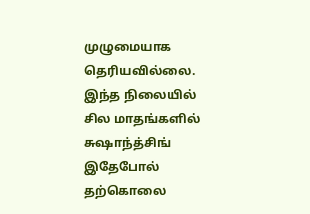முழுமையாக தெரியவில்லை. இந்த நிலையில் சில மாதங்களில் சுஷாந்த்சிங் இதேபோல் தற்கொலை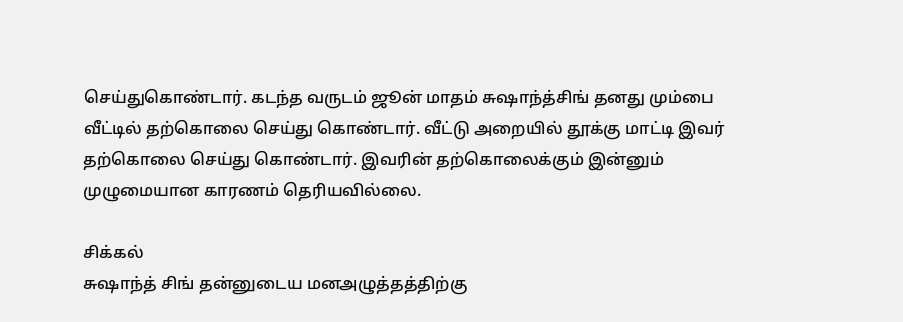செய்துகொண்டார். கடந்த வருடம் ஜூன் மாதம் சுஷாந்த்சிங் தனது மும்பை வீட்டில் தற்கொலை செய்து கொண்டார். வீட்டு அறையில் தூக்கு மாட்டி இவர் தற்கொலை செய்து கொண்டார். இவரின் தற்கொலைக்கும் இன்னும் முழுமையான காரணம் தெரியவில்லை.

சிக்கல்
சுஷாந்த் சிங் தன்னுடைய மனஅழுத்தத்திற்கு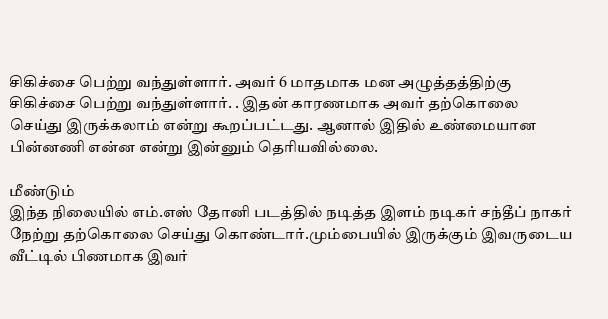சிகிச்சை பெற்று வந்துள்ளார். அவர் 6 மாதமாக மன அழுத்தத்திற்கு சிகிச்சை பெற்று வந்துள்ளார். . இதன் காரணமாக அவர் தற்கொலை செய்து இருக்கலாம் என்று கூறப்பட்டது. ஆனால் இதில் உண்மையான பின்னணி என்ன என்று இன்னும் தெரியவில்லை.

மீண்டும்
இந்த நிலையில் எம்.எஸ் தோனி படத்தில் நடித்த இளம் நடிகர் சந்தீப் நாகர் நேற்று தற்கொலை செய்து கொண்டார்.மும்பையில் இருக்கும் இவருடைய வீட்டில் பிணமாக இவர்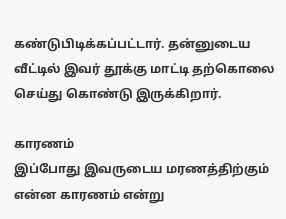கண்டுபிடிக்கப்பட்டார். தன்னுடைய வீட்டில் இவர் தூக்கு மாட்டி தற்கொலை செய்து கொண்டு இருக்கிறார்.

காரணம்
இப்போது இவருடைய மரணத்திற்கும் என்ன காரணம் என்று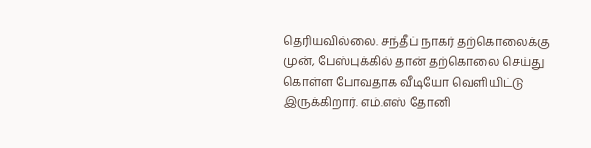தெரியவில்லை. சந்தீப் நாகர் தற்கொலைக்கு முன், பேஸ்புக்கில் தான் தற்கொலை செய்து கொள்ள போவதாக வீடியோ வெளியிட்டு இருக்கிறார். எம்.எஸ் தோனி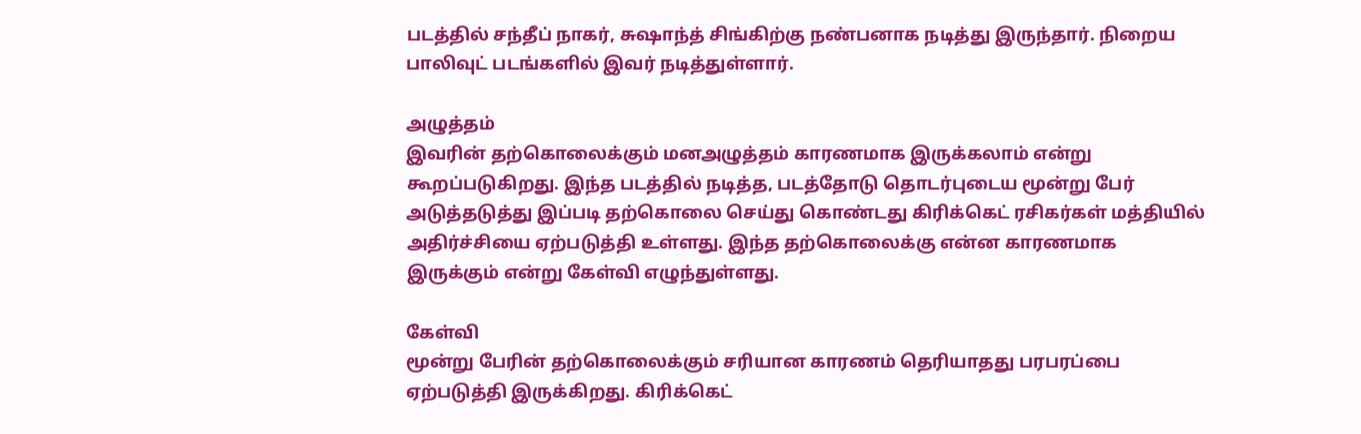படத்தில் சந்தீப் நாகர், சுஷாந்த் சிங்கிற்கு நண்பனாக நடித்து இருந்தார். நிறைய பாலிவுட் படங்களில் இவர் நடித்துள்ளார்.

அழுத்தம்
இவரின் தற்கொலைக்கும் மனஅழுத்தம் காரணமாக இருக்கலாம் என்று கூறப்படுகிறது. இந்த படத்தில் நடித்த, படத்தோடு தொடர்புடைய மூன்று பேர் அடுத்தடுத்து இப்படி தற்கொலை செய்து கொண்டது கிரிக்கெட் ரசிகர்கள் மத்தியில் அதிர்ச்சியை ஏற்படுத்தி உள்ளது. இந்த தற்கொலைக்கு என்ன காரணமாக இருக்கும் என்று கேள்வி எழுந்துள்ளது.

கேள்வி
மூன்று பேரின் தற்கொலைக்கும் சரியான காரணம் தெரியாதது பரபரப்பை ஏற்படுத்தி இருக்கிறது. கிரிக்கெட்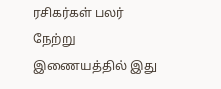ரசிகர்கள் பலர் நேற்று இணையத்தில் இது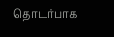தொடர்பாக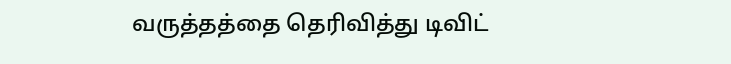வருத்தத்தை தெரிவித்து டிவிட்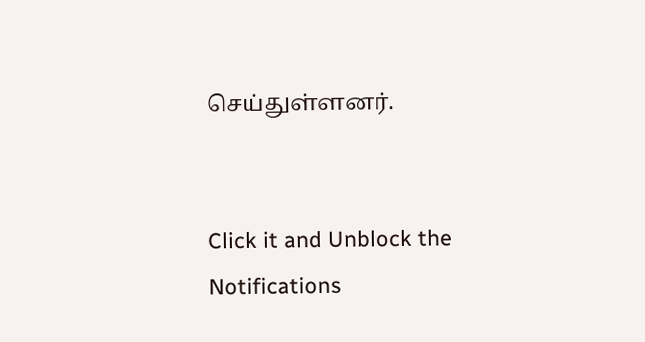செய்துள்ளனர்.


Click it and Unblock the Notifications